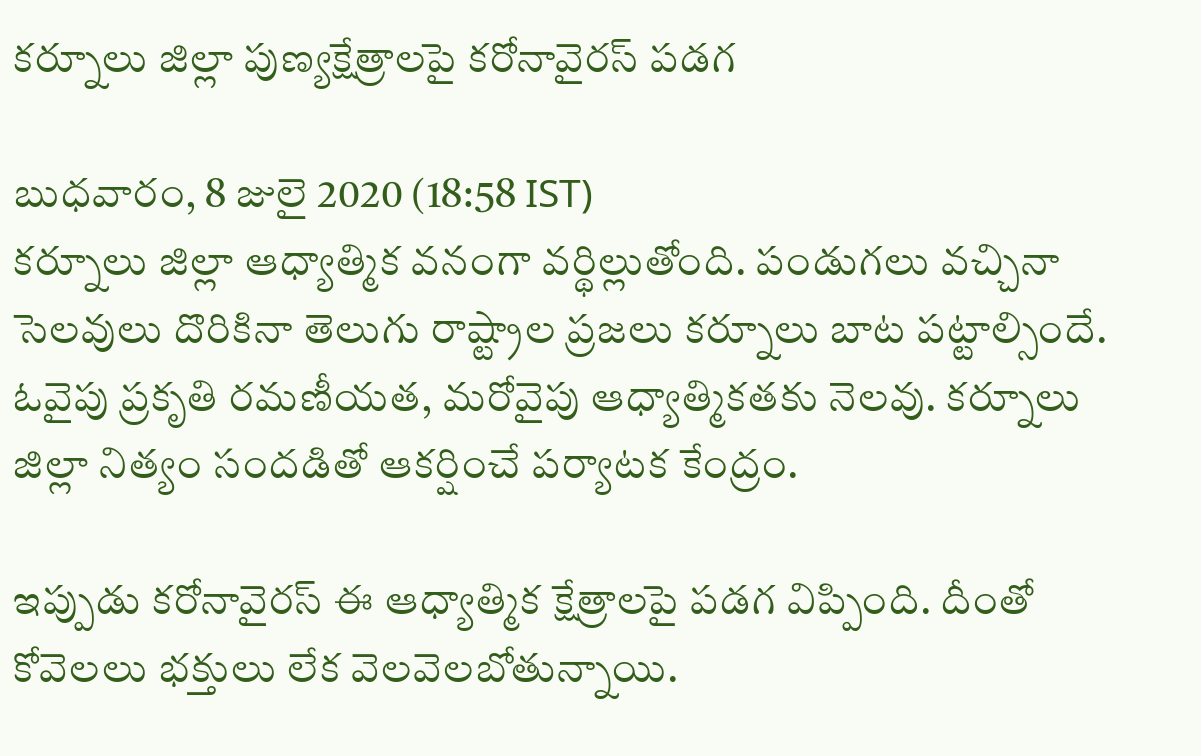కర్నూలు జిల్లా పుణ్యక్షేత్రాలపై కరోనావైరస్ పడగ

బుధవారం, 8 జులై 2020 (18:58 IST)
కర్నూలు జిల్లా ఆధ్యాత్మిక వనంగా వర్థిల్లుతోంది. పండుగలు వచ్చినా సెలవులు దొరికినా తెలుగు రాష్ట్రాల ప్రజలు కర్నూలు బాట పట్టాల్సిందే. ఓవైపు ప్రకృతి రమణీయత, మరోవైపు ఆధ్యాత్మికతకు నెలవు. కర్నూలు జిల్లా నిత్యం సందడితో ఆకర్షించే పర్యాటక కేంద్రం.

ఇప్పుడు కరోనావైరస్ ఈ ఆధ్యాత్మిక క్షేత్రాలపై పడగ విప్పింది. దీంతో కోవెలలు భక్తులు లేక వెలవెలబోతున్నాయి.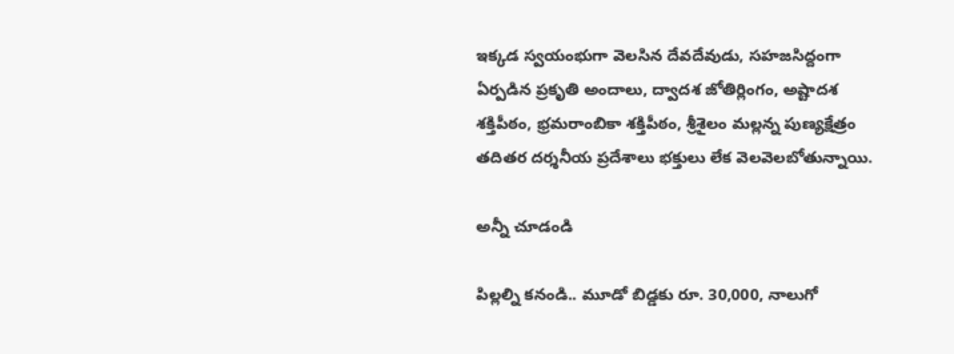ఇక్కడ స్వయంభుగా వెలసిన దేవదేవుడు, సహజసిద్దంగా ఏర్పడిన ప్రకృతి అందాలు, ద్వాదశ జోతిర్లింగం, అష్టాదశ శక్తిపీఠం, భ్రమరాంబికా శక్తిపీఠం, శ్రీశైలం మల్లన్న పుణ్యక్షేత్రం తదితర దర్శనీయ ప్రదేశాలు భక్తులు లేక వెలవెలబోతున్నాయి.

అన్నీ చూడండి

పిల్లల్ని కనండి.. మూడో బిడ్డకు రూ. 30,000, నాలుగో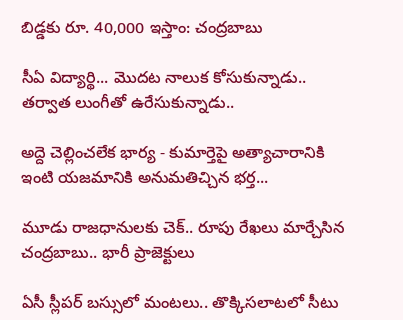బిడ్డకు రూ. 40,000 ఇస్తాం: చంద్రబాబు

సీఏ విద్యార్థి... మొదట నాలుక కోసుకున్నాడు.. తర్వాత లుంగీతో ఉరేసుకున్నాడు..

అద్దె చెల్లించలేక భార్య - కుమార్తెపై అత్యాచారానికి ఇంటి యజమానికి అనుమతిచ్చిన భర్త...

మూడు రాజధానులకు చెక్.. రూపు రేఖలు మార్చేసిన చంద్రబాబు.. భారీ ప్రాజెక్టులు

ఏసీ స్లీపర్ బస్సులో మంటలు.. తొక్కిసలాటలో సీటు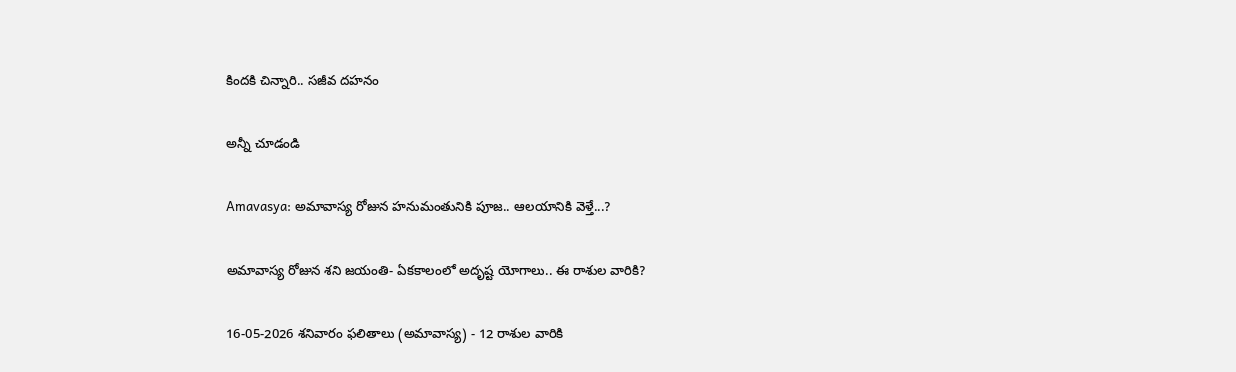కిందకి చిన్నారి.. సజీవ దహనం

అన్నీ చూడండి

Amavasya: అమావాస్య రోజున హనుమంతునికి పూజ.. ఆలయానికి వెళ్తే...?

అమావాస్య రోజున శని జయంతి- ఏకకాలంలో అదృష్ట యోగాలు.. ఈ రాశుల వారికి?

16-05-2026 శనివారం ఫలితాలు (అమావాస్య) - 12 రాశుల వారికి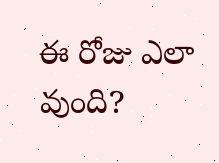ఈ రోజు ఎలా వుంది?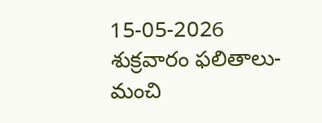15-05-2026 శుక్రవారం ఫలితాలు- మంచి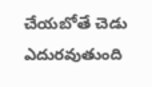చేయబోతే చెడు ఎదురవుతుంది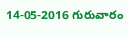14-05-2016 గురువారం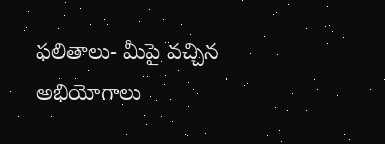ఫలితాలు- మీపై వచ్చిన అభియోగాలు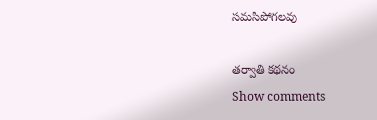సమసిపోగలవు

తర్వాతి కథనం
Show comments